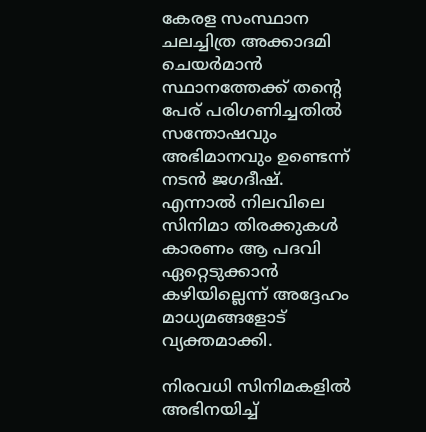കേരള സംസ്ഥാന ചലച്ചിത്ര അക്കാദമി ചെയർമാൻ സ്ഥാനത്തേക്ക് തന്റെ പേര് പരിഗണിച്ചതിൽ സന്തോഷവും അഭിമാനവും ഉണ്ടെന്ന് നടൻ ജഗദീഷ്. എന്നാൽ നിലവിലെ സിനിമാ തിരക്കുകൾ കാരണം ആ പദവി ഏറ്റെടുക്കാൻ കഴിയില്ലെന്ന് അദ്ദേഹം മാധ്യമങ്ങളോട് വ്യക്തമാക്കി.

നിരവധി സിനിമകളിൽ അഭിനയിച്ച്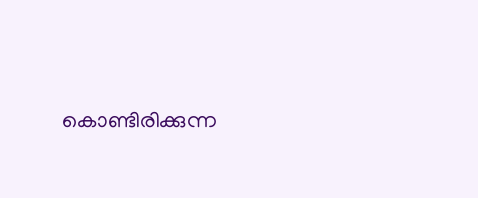കൊണ്ടിരിക്കുന്ന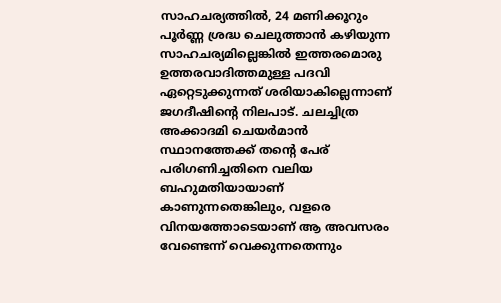സാഹചര്യത്തിൽ, 24 മണിക്കൂറും പൂർണ്ണ ശ്രദ്ധ ചെലുത്താൻ കഴിയുന്ന സാഹചര്യമില്ലെങ്കിൽ ഇത്തരമൊരു ഉത്തരവാദിത്തമുള്ള പദവി ഏറ്റെടുക്കുന്നത് ശരിയാകില്ലെന്നാണ് ജഗദീഷിന്റെ നിലപാട്. ചലച്ചിത്ര അക്കാദമി ചെയർമാൻ സ്ഥാനത്തേക്ക് തന്റെ പേര് പരിഗണിച്ചതിനെ വലിയ ബഹുമതിയായാണ് കാണുന്നതെങ്കിലും, വളരെ വിനയത്തോടെയാണ് ആ അവസരം വേണ്ടെന്ന് വെക്കുന്നതെന്നും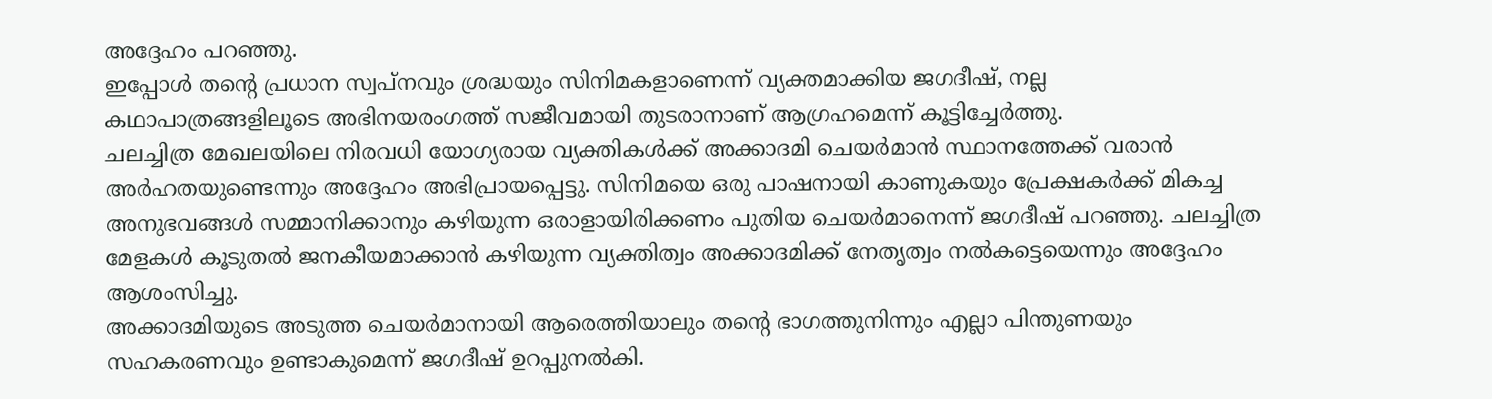അദ്ദേഹം പറഞ്ഞു.
ഇപ്പോൾ തന്റെ പ്രധാന സ്വപ്നവും ശ്രദ്ധയും സിനിമകളാണെന്ന് വ്യക്തമാക്കിയ ജഗദീഷ്, നല്ല കഥാപാത്രങ്ങളിലൂടെ അഭിനയരംഗത്ത് സജീവമായി തുടരാനാണ് ആഗ്രഹമെന്ന് കൂട്ടിച്ചേർത്തു.
ചലച്ചിത്ര മേഖലയിലെ നിരവധി യോഗ്യരായ വ്യക്തികൾക്ക് അക്കാദമി ചെയർമാൻ സ്ഥാനത്തേക്ക് വരാൻ അർഹതയുണ്ടെന്നും അദ്ദേഹം അഭിപ്രായപ്പെട്ടു. സിനിമയെ ഒരു പാഷനായി കാണുകയും പ്രേക്ഷകർക്ക് മികച്ച അനുഭവങ്ങൾ സമ്മാനിക്കാനും കഴിയുന്ന ഒരാളായിരിക്കണം പുതിയ ചെയർമാനെന്ന് ജഗദീഷ് പറഞ്ഞു. ചലച്ചിത്ര മേളകൾ കൂടുതൽ ജനകീയമാക്കാൻ കഴിയുന്ന വ്യക്തിത്വം അക്കാദമിക്ക് നേതൃത്വം നൽകട്ടെയെന്നും അദ്ദേഹം ആശംസിച്ചു.
അക്കാദമിയുടെ അടുത്ത ചെയർമാനായി ആരെത്തിയാലും തന്റെ ഭാഗത്തുനിന്നും എല്ലാ പിന്തുണയും സഹകരണവും ഉണ്ടാകുമെന്ന് ജഗദീഷ് ഉറപ്പുനൽകി.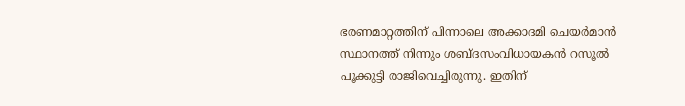ഭരണമാറ്റത്തിന് പിന്നാലെ അക്കാദമി ചെയർമാൻ സ്ഥാനത്ത് നിന്നും ശബ്ദസംവിധായകൻ റസൂൽ പൂക്കുട്ടി രാജിവെച്ചിരുന്നു. ഇതിന്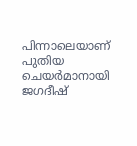പിന്നാലെയാണ് പുതിയ ചെയർമാനായി ജഗദീഷ്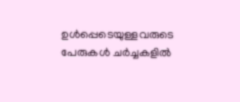ഉൾപ്പെടെയുള്ളവരുടെ പേരുകൾ ചർച്ചകളിൽ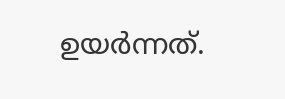ഉയർന്നത്.